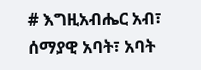# እግዚአብሔር አብ፣ ሰማያዊ አባት፣ አባት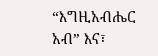“እግዚአብሔር አብ” እና፣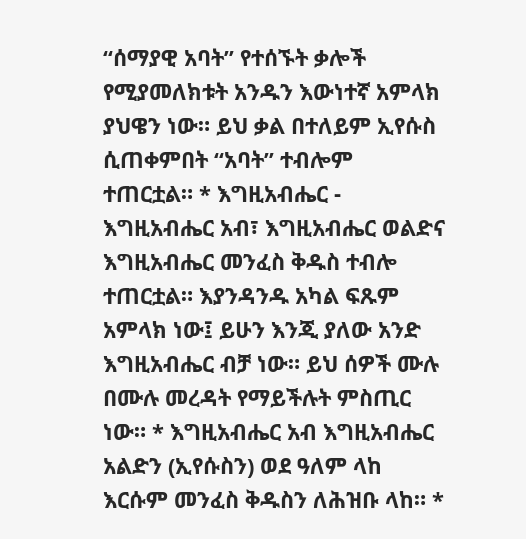“ሰማያዊ አባት” የተሰኙት ቃሎች የሚያመለክቱት አንዱን እውነተኛ አምላክ ያህዌን ነው። ይህ ቃል በተለይም ኢየሱስ ሲጠቀምበት “አባት” ተብሎም ተጠርቷል። * እግዚአብሔር - እግዚአብሔር አብ፣ እግዚአብሔር ወልድና እግዚአብሔር መንፈስ ቅዱስ ተብሎ ተጠርቷል። እያንዳንዱ አካል ፍጹም አምላክ ነው፤ ይሁን እንጂ ያለው አንድ እግዚአብሔር ብቻ ነው። ይህ ሰዎች ሙሉ በሙሉ መረዳት የማይችሉት ምስጢር ነው። * እግዚአብሔር አብ እግዚአብሔር አልድን (ኢየሱስን) ወደ ዓለም ላከ እርሱም መንፈስ ቅዱስን ለሕዝቡ ላከ። *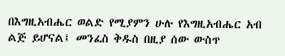በእግዚአብሔር ወልድ የሚያምን ሁሉ የእግዚአብሔር አብ ልጅ ይሆናል፤ መንፈስ ቅዱስ በዚያ ሰው ውስጥ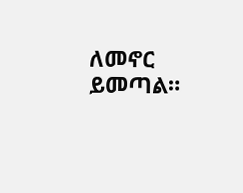ለመኖር ይመጣል።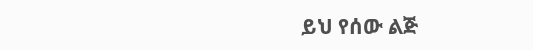ይህ የሰው ልጅ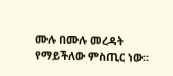ሙሉ በሙሉ መረዳት የማይችለው ምስጢር ነው።